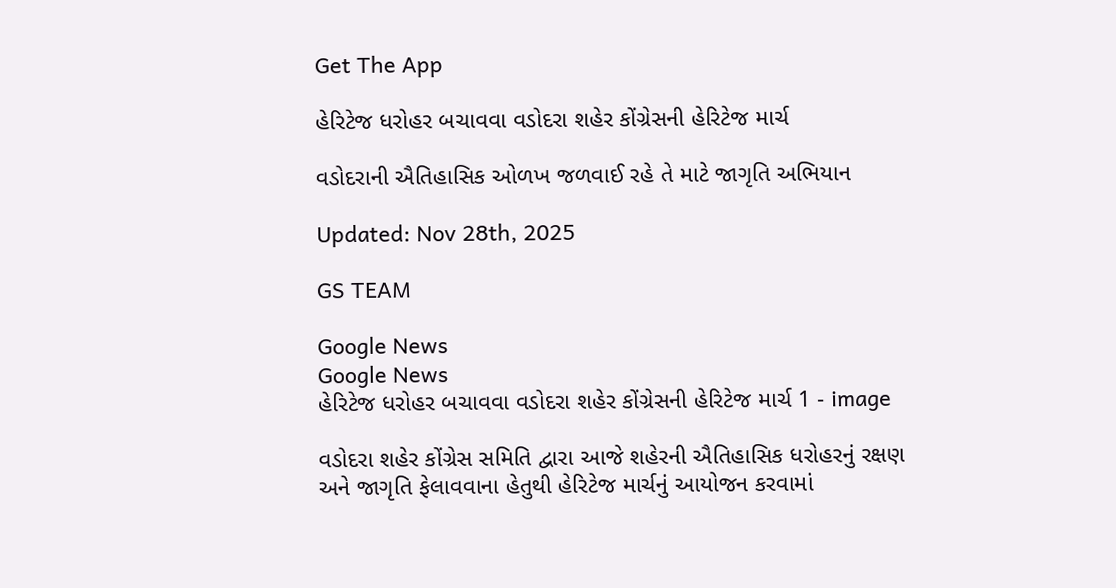Get The App

હેરિટેજ ધરોહર બચાવવા વડોદરા શહેર કોંગ્રેસની હેરિટેજ માર્ચ

વડોદરાની ઐતિહાસિક ઓળખ જળવાઈ રહે તે માટે જાગૃતિ અભિયાન

Updated: Nov 28th, 2025

GS TEAM

Google News
Google News
હેરિટેજ ધરોહર બચાવવા વડોદરા શહેર કોંગ્રેસની હેરિટેજ માર્ચ 1 - image

વડોદરા શહેર કોંગ્રેસ સમિતિ દ્વારા આજે શહેરની ઐતિહાસિક ધરોહરનું રક્ષણ અને જાગૃતિ ફેલાવવાના હેતુથી હેરિટેજ માર્ચનું આયોજન કરવામાં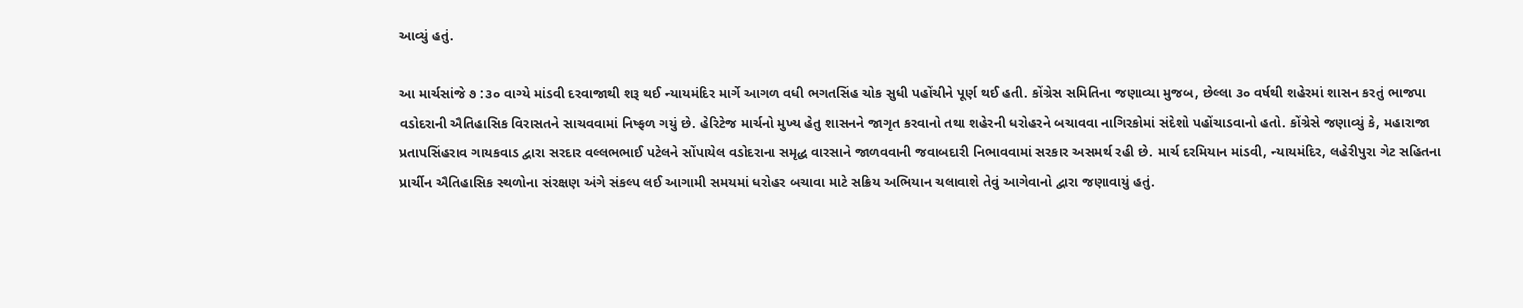આવ્યું હતું.

આ માર્ચસાંજે ૭ :૩૦ વાગ્યે માંડવી દરવાજાથી શરૂ થઈ ન્યાયમંદિર માર્ગે આગળ વધી ભગતસિંહ ચોક સુધી પહોંચીને પૂર્ણ થઈ હતી. કોંગ્રેસ સમિતિના જણાવ્યા મુજબ, છેલ્લા ૩૦ વર્ષથી શહેરમાં શાસન કરતું ભાજપા વડોદરાની ઐતિહાસિક વિરાસતને સાચવવામાં નિષ્ફળ ગયું છે. હેરિટેજ માર્ચનો મુખ્ય હેતુ શાસનને જાગૃત કરવાનો તથા શહેરની ધરોહરને બચાવવા નાગિરકોમાં સંદેશો પહોંચાડવાનો હતો. કોંગ્રેસે જણાવ્યું કે, મહારાજા પ્રતાપસિંહરાવ ગાયકવાડ દ્વારા સરદાર વલ્લભભાઈ પટેલને સોંપાયેલ વડોદરાના સમૃદ્ધ વારસાને જાળવવાની જવાબદારી નિભાવવામાં સરકાર અસમર્થ રહી છે. માર્ચ દરમિયાન માંડવી, ન્યાયમંદિર, લહેરીપુરા ગેટ સહિતના પ્રાર્ચીન ઐતિહાસિક સ્થળોના સંરક્ષણ અંગે સંકલ્પ લઈ આગામી સમયમાં ધરોહર બચાવા માટે સક્રિય અભિયાન ચલાવાશે તેવું આગેવાનો દ્વારા જણાવાયું હતું.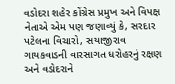વડોદરા શહેર કોંગ્રેસ પ્રમુખ અને વિપક્ષ નેતાએ એમ પણ જણાવ્યું કે, સરદાર પટેલના વિચારો, સયાજીરાવ ગાયકવાડની વારસાગત ધરોહરનું રક્ષણ અને વડોદરાને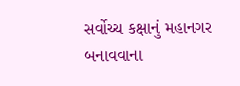સર્વોચ્ચ કક્ષાનું મહાનગર બનાવવાના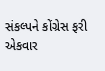સંકલ્પને કોંગ્રેસ ફરી એકવાર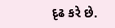દૃઢ કરે છે.